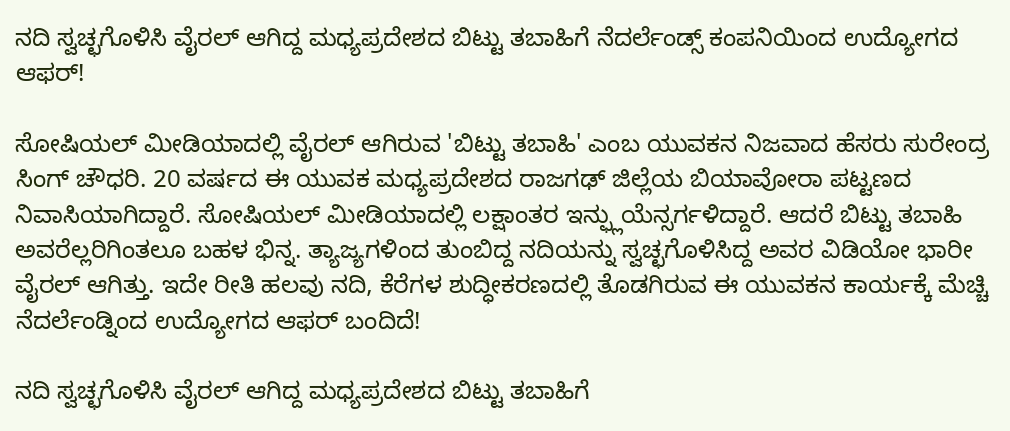ನದಿ ಸ್ವಚ್ಛಗೊಳಿಸಿ ವೈರಲ್ ಆಗಿದ್ದ ಮಧ್ಯಪ್ರದೇಶದ ಬಿಟ್ಟು ತಬಾಹಿಗೆ ನೆದರ್ಲೆಂಡ್ಸ್ ಕಂಪನಿಯಿಂದ ಉದ್ಯೋಗದ ಆಫರ್!

ಸೋಷಿಯಲ್ ಮೀಡಿಯಾದಲ್ಲಿ ವೈರಲ್ ಆಗಿರುವ 'ಬಿಟ್ಟು ತಬಾಹಿ' ಎಂಬ ಯುವಕನ ನಿಜವಾದ ಹೆಸರು ಸುರೇಂದ್ರ ಸಿಂಗ್ ಚೌಧರಿ. 20 ವರ್ಷದ ಈ ಯುವಕ ಮಧ್ಯಪ್ರದೇಶದ ರಾಜಗಢ್ ಜಿಲ್ಲೆಯ ಬಿಯಾವೋರಾ ಪಟ್ಟಣದ ನಿವಾಸಿಯಾಗಿದ್ದಾರೆ. ಸೋಷಿಯಲ್ ಮೀಡಿಯಾದಲ್ಲಿ ಲಕ್ಷಾಂತರ ಇನ್ಫ್ಲುಯೆನ್ಸರ್ಗಳಿದ್ದಾರೆ. ಆದರೆ ಬಿಟ್ಟು ತಬಾಹಿ ಅವರೆಲ್ಲರಿಗಿಂತಲೂ ಬಹಳ ಭಿನ್ನ. ತ್ಯಾಜ್ಯಗಳಿಂದ ತುಂಬಿದ್ದ ನದಿಯನ್ನು ಸ್ವಚ್ಛಗೊಳಿಸಿದ್ದ ಅವರ ವಿಡಿಯೋ ಭಾರೀ ವೈರಲ್ ಆಗಿತ್ತು. ಇದೇ ರೀತಿ ಹಲವು ನದಿ, ಕೆರೆಗಳ ಶುದ್ಧೀಕರಣದಲ್ಲಿ ತೊಡಗಿರುವ ಈ ಯುವಕನ ಕಾರ್ಯಕ್ಕೆ ಮೆಚ್ಚಿ ನೆದರ್ಲೆಂಡ್ನಿಂದ ಉದ್ಯೋಗದ ಆಫರ್ ಬಂದಿದೆ!

ನದಿ ಸ್ವಚ್ಛಗೊಳಿಸಿ ವೈರಲ್ ಆಗಿದ್ದ ಮಧ್ಯಪ್ರದೇಶದ ಬಿಟ್ಟು ತಬಾಹಿಗೆ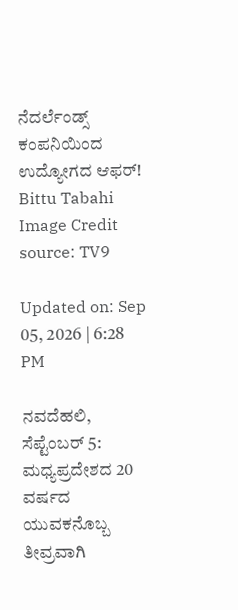ನೆದರ್ಲೆಂಡ್ಸ್ ಕಂಪನಿಯಿಂದ ಉದ್ಯೋಗದ ಆಫರ್!
Bittu Tabahi
Image Credit source: TV9

Updated on: Sep 05, 2026 | 6:28 PM

ನವದೆಹಲಿ, ಸೆಪ್ಟೆಂಬರ್ 5: ಮಧ್ಯಪ್ರದೇಶದ 20 ವರ್ಷದ ಯುವಕನೊಬ್ಬ ತೀವ್ರವಾಗಿ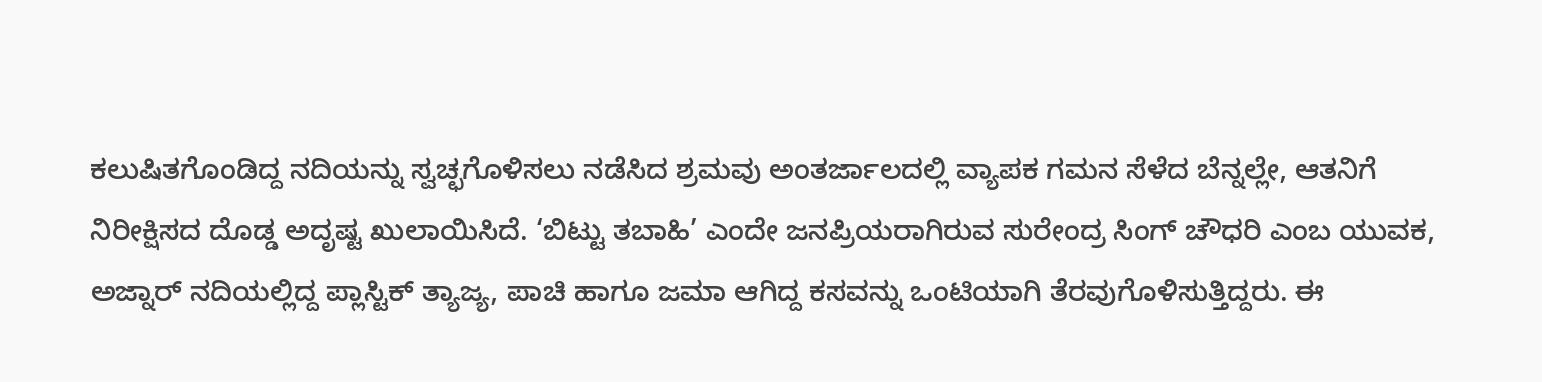ಕಲುಷಿತಗೊಂಡಿದ್ದ ನದಿಯನ್ನು ಸ್ವಚ್ಛಗೊಳಿಸಲು ನಡೆಸಿದ ಶ್ರಮವು ಅಂತರ್ಜಾಲದಲ್ಲಿ ವ್ಯಾಪಕ ಗಮನ ಸೆಳೆದ ಬೆನ್ನಲ್ಲೇ, ಆತನಿಗೆ ನಿರೀಕ್ಷಿಸದ ದೊಡ್ಡ ಅದೃಷ್ಟ ಖುಲಾಯಿಸಿದೆ. ‘ಬಿಟ್ಟು ತಬಾಹಿ’ ಎಂದೇ ಜನಪ್ರಿಯರಾಗಿರುವ ಸುರೇಂದ್ರ ಸಿಂಗ್ ಚೌಧರಿ ಎಂಬ ಯುವಕ, ಅಜ್ನಾರ್ ನದಿಯಲ್ಲಿದ್ದ ಪ್ಲಾಸ್ಟಿಕ್ ತ್ಯಾಜ್ಯ, ಪಾಚಿ ಹಾಗೂ ಜಮಾ ಆಗಿದ್ದ ಕಸವನ್ನು ಒಂಟಿಯಾಗಿ ತೆರವುಗೊಳಿಸುತ್ತಿದ್ದರು. ಈ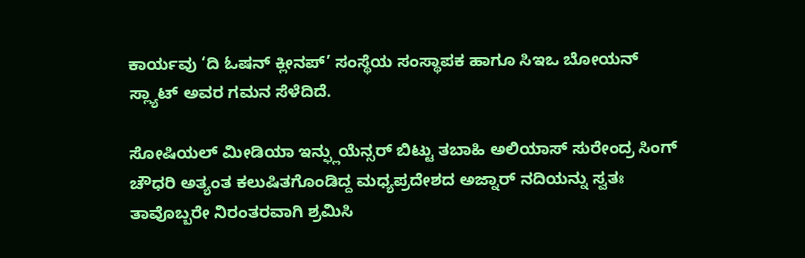ಕಾರ್ಯವು ‘ದಿ ಓಷನ್ ಕ್ಲೀನಪ್’ ಸಂಸ್ಥೆಯ ಸಂಸ್ಥಾಪಕ ಹಾಗೂ ಸಿಇಒ ಬೋಯನ್ ಸ್ಲ್ಯಾಟ್ ಅವರ ಗಮನ ಸೆಳೆದಿದೆ.

ಸೋಷಿಯಲ್ ಮೀಡಿಯಾ ಇನ್ಫ್ಲುಯೆನ್ಸರ್ ಬಿಟ್ಟು ತಬಾಹಿ ಅಲಿಯಾಸ್ ಸುರೇಂದ್ರ ಸಿಂಗ್ ಚೌಧರಿ ಅತ್ಯಂತ ಕಲುಷಿತಗೊಂಡಿದ್ದ ಮಧ್ಯಪ್ರದೇಶದ ಅಜ್ನಾರ್ ನದಿಯನ್ನು ಸ್ವತಃ ತಾವೊಬ್ಬರೇ ನಿರಂತರವಾಗಿ ಶ್ರಮಿಸಿ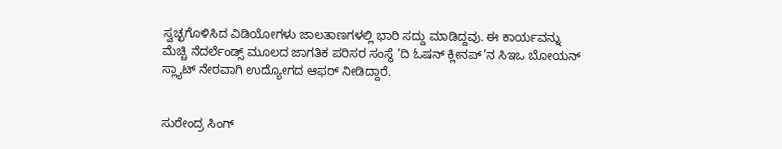ಸ್ವಚ್ಛಗೊಳಿಸಿದ ವಿಡಿಯೋಗಳು ಜಾಲತಾಣಗಳಲ್ಲಿ ಭಾರಿ ಸದ್ದು ಮಾಡಿದ್ದವು. ಈ ಕಾರ್ಯವನ್ನು ಮೆಚ್ಚಿ ನೆದರ್ಲೆಂಡ್ಸ್ ಮೂಲದ ಜಾಗತಿಕ ಪರಿಸರ ಸಂಸ್ಥೆ ‘ದಿ ಓಷನ್ ಕ್ಲೀನಪ್’ನ ಸಿಇಒ ಬೋಯನ್ ಸ್ಲ್ಯಾಟ್ ನೇರವಾಗಿ ಉದ್ಯೋಗದ ಆಫರ್ ನೀಡಿದ್ದಾರೆ.


ಸುರೇಂದ್ರ ಸಿಂಗ್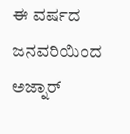ಈ ವರ್ಷದ ಜನವರಿಯಿಂದ ಅಜ್ನಾರ್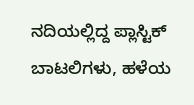ನದಿಯಲ್ಲಿದ್ದ ಪ್ಲಾಸ್ಟಿಕ್ ಬಾಟಲಿಗಳು, ಹಳೆಯ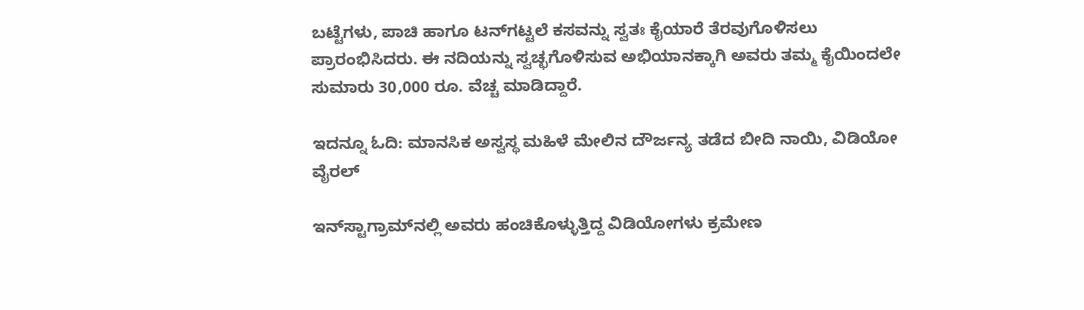ಬಟ್ಟೆಗಳು, ಪಾಚಿ ಹಾಗೂ ಟನ್‌ಗಟ್ಟಲೆ ಕಸವನ್ನು ಸ್ವತಃ ಕೈಯಾರೆ ತೆರವುಗೊಳಿಸಲು ಪ್ರಾರಂಭಿಸಿದರು. ಈ ನದಿಯನ್ನು ಸ್ವಚ್ಛಗೊಳಿಸುವ ಅಭಿಯಾನಕ್ಕಾಗಿ ಅವರು ತಮ್ಮ ಕೈಯಿಂದಲೇ ಸುಮಾರು 30,000 ರೂ. ವೆಚ್ಚ ಮಾಡಿದ್ದಾರೆ.

ಇದನ್ನೂ ಓದಿ: ಮಾನಸಿಕ ಅಸ್ವಸ್ಥ ಮಹಿಳೆ ಮೇಲಿನ ದೌರ್ಜನ್ಯ ತಡೆದ ಬೀದಿ ನಾಯಿ, ವಿಡಿಯೋ ವೈರಲ್

ಇನ್‌ಸ್ಟಾಗ್ರಾಮ್‌ನಲ್ಲಿ ಅವರು ಹಂಚಿಕೊಳ್ಳುತ್ತಿದ್ದ ವಿಡಿಯೋಗಳು ಕ್ರಮೇಣ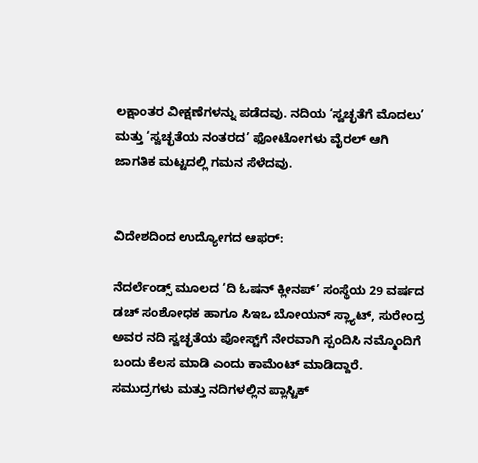ಲಕ್ಷಾಂತರ ವೀಕ್ಷಣೆಗಳನ್ನು ಪಡೆದವು. ನದಿಯ ‘ಸ್ವಚ್ಛತೆಗೆ ಮೊದಲು’ ಮತ್ತು ‘ಸ್ವಚ್ಛತೆಯ ನಂತರದ’ ಫೋಟೋಗಳು ವೈರಲ್ ಆಗಿ ಜಾಗತಿಕ ಮಟ್ಟದಲ್ಲಿ ಗಮನ ಸೆಳೆದವು.


ವಿದೇಶದಿಂದ ಉದ್ಯೋಗದ ಆಫರ್:

ನೆದರ್ಲೆಂಡ್ಸ್ ಮೂಲದ ‘ದಿ ಓಷನ್ ಕ್ಲೀನಪ್’ ಸಂಸ್ಥೆಯ 29 ವರ್ಷದ ಡಚ್ ಸಂಶೋಧಕ ಹಾಗೂ ಸಿಇಒ ಬೋಯನ್ ಸ್ಲ್ಯಾಟ್, ಸುರೇಂದ್ರ ಅವರ ನದಿ ಸ್ವಚ್ಛತೆಯ ಪೋಸ್ಟ್‌ಗೆ ನೇರವಾಗಿ ಸ್ಪಂದಿಸಿ ನಮ್ಮೊಂದಿಗೆ ಬಂದು ಕೆಲಸ ಮಾಡಿ ಎಂದು ಕಾಮೆಂಟ್ ಮಾಡಿದ್ದಾರೆ. ಸಮುದ್ರಗಳು ಮತ್ತು ನದಿಗಳಲ್ಲಿನ ಪ್ಲಾಸ್ಟಿಕ್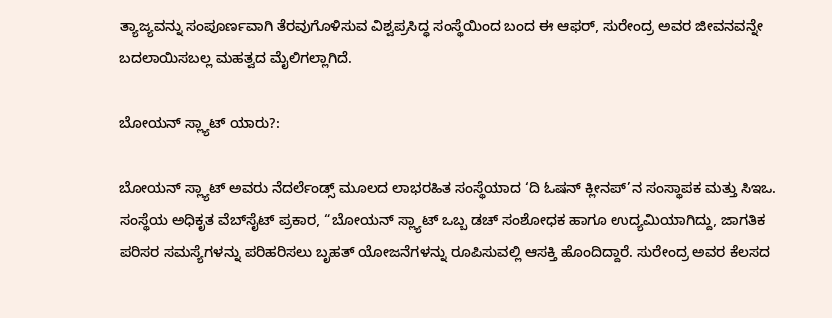ತ್ಯಾಜ್ಯವನ್ನು ಸಂಪೂರ್ಣವಾಗಿ ತೆರವುಗೊಳಿಸುವ ವಿಶ್ವಪ್ರಸಿದ್ಧ ಸಂಸ್ಥೆಯಿಂದ ಬಂದ ಈ ಆಫರ್, ಸುರೇಂದ್ರ ಅವರ ಜೀವನವನ್ನೇ ಬದಲಾಯಿಸಬಲ್ಲ ಮಹತ್ವದ ಮೈಲಿಗಲ್ಲಾಗಿದೆ.

ಬೋಯನ್ ಸ್ಲ್ಯಾಟ್ ಯಾರು?:

ಬೋಯನ್ ಸ್ಲ್ಯಾಟ್ ಅವರು ನೆದರ್ಲೆಂಡ್ಸ್ ಮೂಲದ ಲಾಭರಹಿತ ಸಂಸ್ಥೆಯಾದ ‘ದಿ ಓಷನ್ ಕ್ಲೀನಪ್’ನ ಸಂಸ್ಥಾಪಕ ಮತ್ತು ಸಿಇಒ. ಸಂಸ್ಥೆಯ ಅಧಿಕೃತ ವೆಬ್‌ಸೈಟ್ ಪ್ರಕಾರ, “ಬೋಯನ್ ಸ್ಲ್ಯಾಟ್ ಒಬ್ಬ ಡಚ್ ಸಂಶೋಧಕ ಹಾಗೂ ಉದ್ಯಮಿಯಾಗಿದ್ದು, ಜಾಗತಿಕ ಪರಿಸರ ಸಮಸ್ಯೆಗಳನ್ನು ಪರಿಹರಿಸಲು ಬೃಹತ್ ಯೋಜನೆಗಳನ್ನು ರೂಪಿಸುವಲ್ಲಿ ಆಸಕ್ತಿ ಹೊಂದಿದ್ದಾರೆ. ಸುರೇಂದ್ರ ಅವರ ಕೆಲಸದ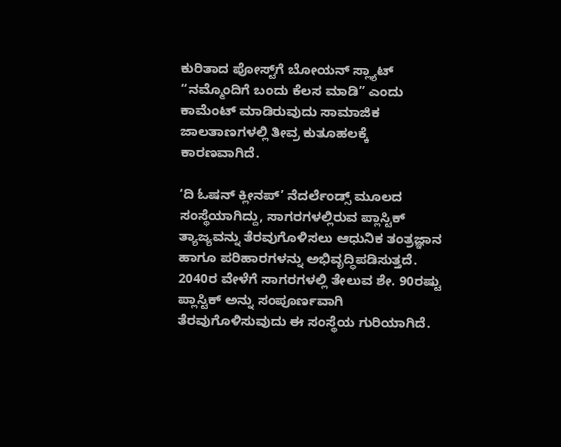ಕುರಿತಾದ ಪೋಸ್ಟ್‌ಗೆ ಬೋಯನ್ ಸ್ಲ್ಯಾಟ್ “ನಮ್ಮೊಂದಿಗೆ ಬಂದು ಕೆಲಸ ಮಾಡಿ” ಎಂದು ಕಾಮೆಂಟ್ ಮಾಡಿರುವುದು ಸಾಮಾಜಿಕ ಜಾಲತಾಣಗಳಲ್ಲಿ ತೀವ್ರ ಕುತೂಹಲಕ್ಕೆ ಕಾರಣವಾಗಿದೆ.

‘ದಿ ಓಷನ್ ಕ್ಲೀನಪ್’ ನೆದರ್ಲೆಂಡ್ಸ್ ಮೂಲದ ಸಂಸ್ಥೆಯಾಗಿದ್ದು, ಸಾಗರಗಳಲ್ಲಿರುವ ಪ್ಲಾಸ್ಟಿಕ್ ತ್ಯಾಜ್ಯವನ್ನು ತೆರವುಗೊಳಿಸಲು ಆಧುನಿಕ ತಂತ್ರಜ್ಞಾನ ಹಾಗೂ ಪರಿಹಾರಗಳನ್ನು ಅಭಿವೃದ್ಧಿಪಡಿಸುತ್ತದೆ. 2040ರ ವೇಳೆಗೆ ಸಾಗರಗಳಲ್ಲಿ ತೇಲುವ ಶೇ. 90ರಷ್ಟು ಪ್ಲಾಸ್ಟಿಕ್ ಅನ್ನು ಸಂಪೂರ್ಣವಾಗಿ ತೆರವುಗೊಳಿಸುವುದು ಈ ಸಂಸ್ಥೆಯ ಗುರಿಯಾಗಿದೆ.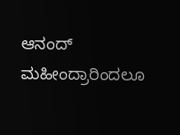ಆನಂದ್ ಮಹೀಂದ್ರಾರಿಂದಲೂ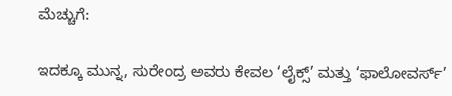ಮೆಚ್ಚುಗೆ:

ಇದಕ್ಕೂ ಮುನ್ನ, ಸುರೇಂದ್ರ ಅವರು ಕೇವಲ ‘ಲೈಕ್ಸ್’ ಮತ್ತು ‘ಫಾಲೋವರ್ಸ್’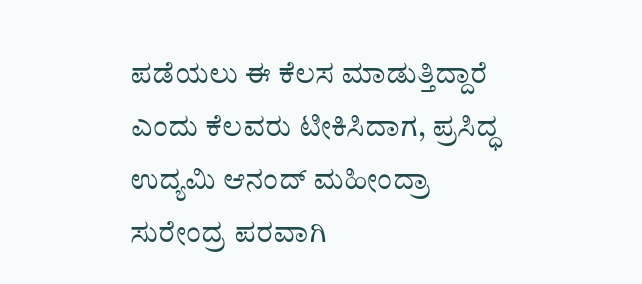ಪಡೆಯಲು ಈ ಕೆಲಸ ಮಾಡುತ್ತಿದ್ದಾರೆ ಎಂದು ಕೆಲವರು ಟೀಕಿಸಿದಾಗ, ಪ್ರಸಿದ್ಧ ಉದ್ಯಮಿ ಆನಂದ್ ಮಹೀಂದ್ರಾ ಸುರೇಂದ್ರ ಪರವಾಗಿ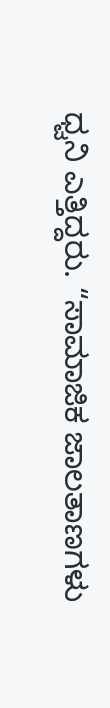ಧ್ವನಿ ಎತ್ತಿದ್ದರು. “ಸಾಮಾಜಿಕ ಜಾಲತಾಣಗಳು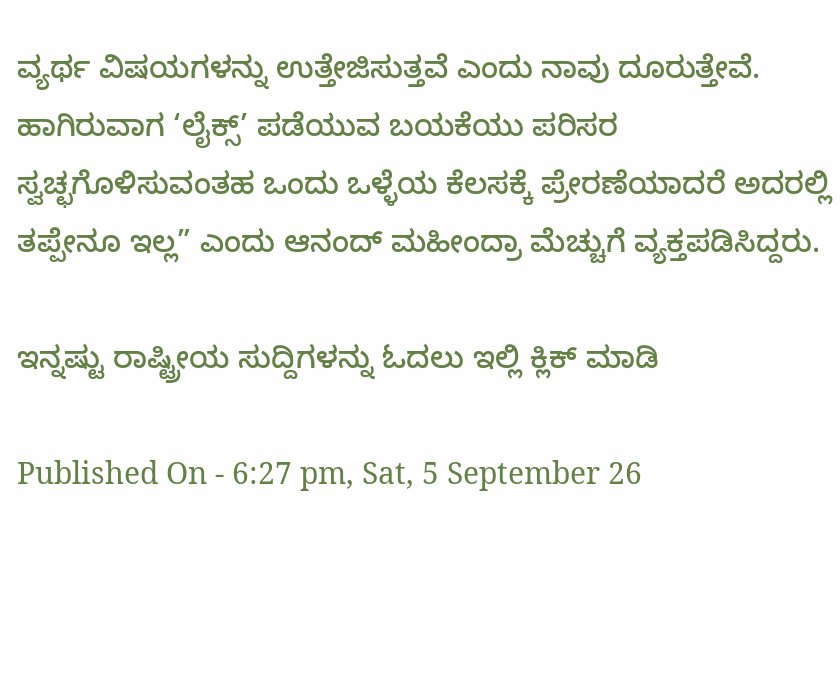ವ್ಯರ್ಥ ವಿಷಯಗಳನ್ನು ಉತ್ತೇಜಿಸುತ್ತವೆ ಎಂದು ನಾವು ದೂರುತ್ತೇವೆ. ಹಾಗಿರುವಾಗ ‘ಲೈಕ್ಸ್’ ಪಡೆಯುವ ಬಯಕೆಯು ಪರಿಸರ ಸ್ವಚ್ಛಗೊಳಿಸುವಂತಹ ಒಂದು ಒಳ್ಳೆಯ ಕೆಲಸಕ್ಕೆ ಪ್ರೇರಣೆಯಾದರೆ ಅದರಲ್ಲಿ ತಪ್ಪೇನೂ ಇಲ್ಲ” ಎಂದು ಆನಂದ್ ಮಹೀಂದ್ರಾ ಮೆಚ್ಚುಗೆ ವ್ಯಕ್ತಪಡಿಸಿದ್ದರು.

ಇನ್ನಷ್ಟು ರಾಷ್ಟ್ರೀಯ ಸುದ್ದಿಗಳನ್ನು ಓದಲು ಇಲ್ಲಿ ಕ್ಲಿಕ್ ಮಾಡಿ

Published On - 6:27 pm, Sat, 5 September 26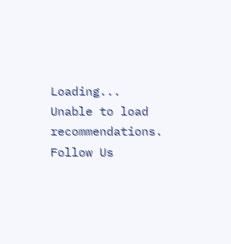Loading...
Unable to load recommendations.
Follow Us